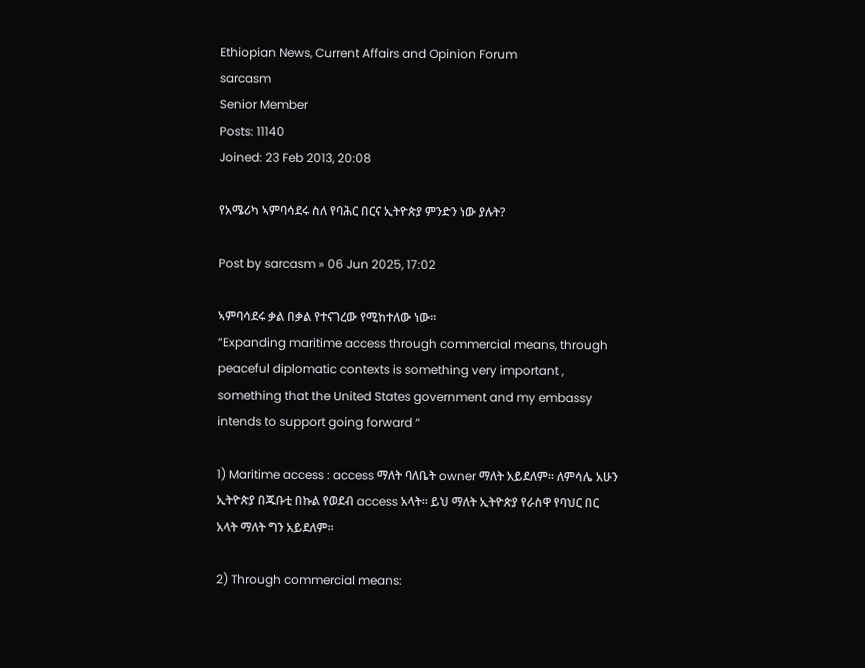Ethiopian News, Current Affairs and Opinion Forum
sarcasm
Senior Member
Posts: 11140
Joined: 23 Feb 2013, 20:08

የአሜሪካ ኣምባሳደሩ ስለ የባሕር በርና ኢትዮጵያ ምንድን ነው ያሉት?

Post by sarcasm » 06 Jun 2025, 17:02

ኣምባሳደሩ ቃል በቃል የተናገረው የሚከተለው ነው።
“Expanding maritime access through commercial means, through peaceful diplomatic contexts is something very important , something that the United States government and my embassy intends to support going forward “

1) Maritime access : access ማለት ባለቤት owner ማለት አይደለም። ለምሳሌ አሁን ኢትዮጵያ በጁቡቲ በኩል የወደብ access አላት። ይህ ማለት ኢትዮጵያ የራስዋ የባህር በር አላት ማለት ግን አይደለም።

2) Through commercial means: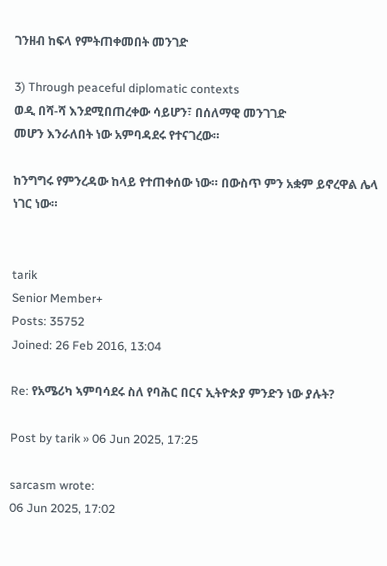ገንዘብ ከፍላ የምትጠቀመበት መንገድ

3) Through peaceful diplomatic contexts
ወዲ በሻ-ሻ እንደሚበጠረቀው ሳይሆን፣ በሰለማዊ መንገገድ
መሆን እንራለበት ነው አምባዳደሩ የተናገረው።

ከንግግሩ የምንረዳው ከላይ የተጠቀሰው ነው። በውስጥ ምን አቋም ይኖረዋል ሌላ ነገር ነው።


tarik
Senior Member+
Posts: 35752
Joined: 26 Feb 2016, 13:04

Re: የአሜሪካ ኣምባሳደሩ ስለ የባሕር በርና ኢትዮጵያ ምንድን ነው ያሉት?

Post by tarik » 06 Jun 2025, 17:25

sarcasm wrote:
06 Jun 2025, 17:02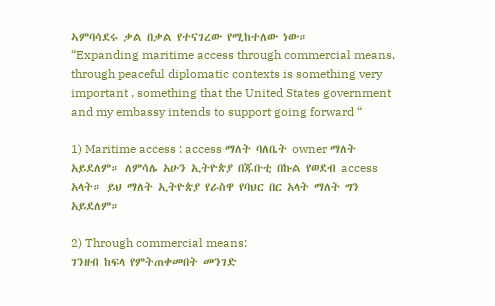ኣምባሳደሩ ቃል በቃል የተናገረው የሚከተለው ነው።
“Expanding maritime access through commercial means, through peaceful diplomatic contexts is something very important , something that the United States government and my embassy intends to support going forward “

1) Maritime access : access ማለት ባለቤት owner ማለት አይደለም። ለምሳሌ አሁን ኢትዮጵያ በጁቡቲ በኩል የወደብ access አላት። ይህ ማለት ኢትዮጵያ የራስዋ የባህር በር አላት ማለት ግን አይደለም።

2) Through commercial means:
ገንዘብ ከፍላ የምትጠቀመበት መንገድ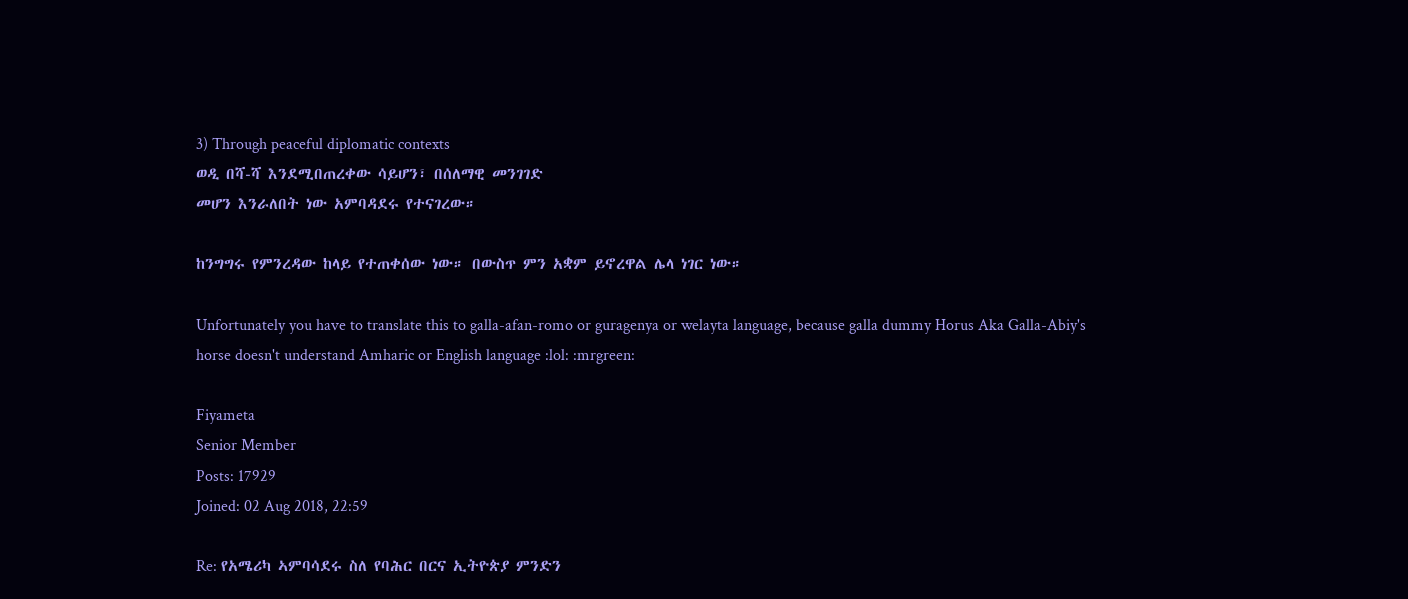3) Through peaceful diplomatic contexts
ወዲ በሻ-ሻ እንደሚበጠረቀው ሳይሆን፣ በሰለማዊ መንገገድ
መሆን እንራለበት ነው አምባዳደሩ የተናገረው።

ከንግግሩ የምንረዳው ከላይ የተጠቀሰው ነው። በውስጥ ምን አቋም ይኖረዋል ሌላ ነገር ነው።

Unfortunately you have to translate this to galla-afan-romo or guragenya or welayta language, because galla dummy Horus Aka Galla-Abiy's horse doesn't understand Amharic or English language :lol: :mrgreen:

Fiyameta
Senior Member
Posts: 17929
Joined: 02 Aug 2018, 22:59

Re: የአሜሪካ ኣምባሳደሩ ስለ የባሕር በርና ኢትዮጵያ ምንድን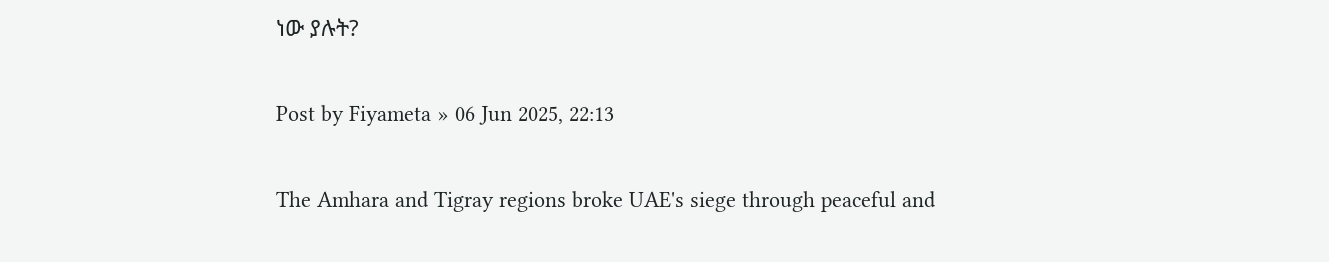ነው ያሉት?

Post by Fiyameta » 06 Jun 2025, 22:13

The Amhara and Tigray regions broke UAE's siege through peaceful and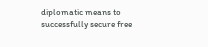diplomatic means to successfully secure free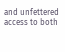and unfettered access to both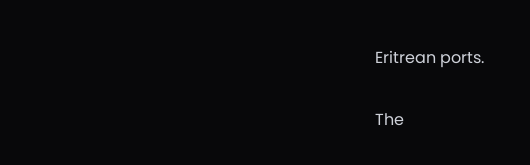Eritrean ports.

The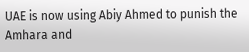UAE is now using Abiy Ahmed to punish the Amhara and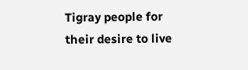Tigray people for their desire to live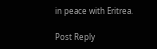in peace with Eritrea.

Post Reply